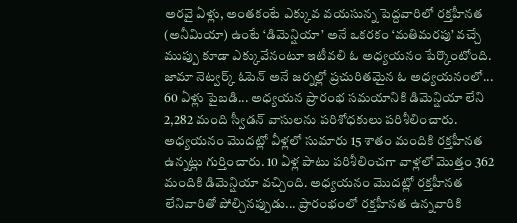అరవై ఏళ్లు, అంతకంటే ఎక్కువ వయసున్న పెద్దవారిలో రక్తహీనత (అనీమియా) ఉంటే ‘డిమెన్షియా’ అనే ఒకరకం ‘మతిమరపు’ వచ్చే ముప్పు కూడా ఎక్కువేనంటూ ఇటీవలి ఓ అధ్యయనం పేర్కొంటోంది. జామా నెట్వర్క్ ఓపెన్ అనే జర్నల్లో ప్రచురితమైన ఓ అధ్యయనంలో... 60 ఏళ్లు పైబడి... అధ్యయన ప్రారంభ సమయానికి డిమెన్షియా లేని 2,282 మంది స్వీడన్ వాసులను పరిశోధకులు పరిశీలించారు.
అధ్యయనం మొదట్లో వీళ్లలో సుమారు 15 శాతం మందికి రక్తహీనత ఉన్నట్లు గుర్తించారు. 10 ఏళ్ల పాటు పరిశీలించగా వాళ్లలో మొత్తం 362 మందికి డిమెన్షియా వచ్చింది. అధ్యయనం మొదట్లో రక్తహీనత లేనివారితో పోల్చినప్పుడు... ప్రారంభంలో రక్తహీనత ఉన్నవారికి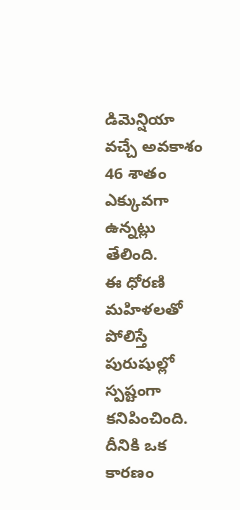డిమెన్షియా వచ్చే అవకాశం 46 శాతం ఎక్కువగా ఉన్నట్లు తేలింది.
ఈ ధోరణి మహిళలతో పోలిస్తే పురుషుల్లో స్పష్టంగా కనిపించింది. దీనికి ఒక కారణం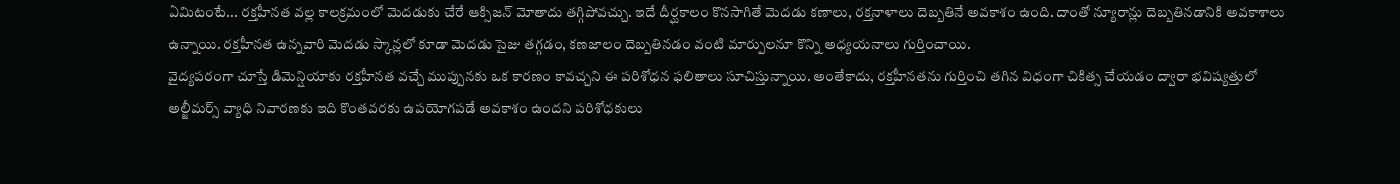ఏమిటంటే... రక్తహీనత వల్ల కాలక్రమంలో మెదడుకు చేరే ఆక్సిజన్ మోతాదు తగ్గిపోవచ్చు. ఇదే దీర్ఘకాలం కొనసాగితే మెదడు కణాలు, రక్తనాళాలు దెబ్బతినే అవకాశం ఉంది. దాంతో న్యూరాన్లు దెబ్బతినడానికి అవకాశాలు ఉన్నాయి. రక్తహీనత ఉన్నవారి మెదడు స్కాన్లలో కూడా మెదడు సైజు తగ్గడం, కణజాలం దెబ్బతినడం వంటి మార్పులనూ కొన్ని అధ్యయనాలు గుర్తించాయి.
వైద్యపరంగా చూస్తే డిమెన్షియాకు రక్తహీనత వచ్చే ముప్పునకు ఒక కారణం కావచ్చని ఈ పరిశోధన ఫలితాలు సూచిస్తున్నాయి. అంతేకాదు, రక్తహీనతను గుర్తించి తగిన విధంగా చికిత్స చేయడం ద్వారా భవిష్యత్తులో అల్జీమర్స్ వ్యాధి నివారణకు ఇది కొంతవరకు ఉపయోగపడే అవకాశం ఉందని పరిశోధకులు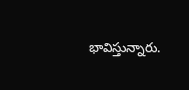భావిస్తున్నారు.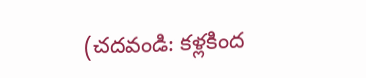(చదవండి: కళ్లకింద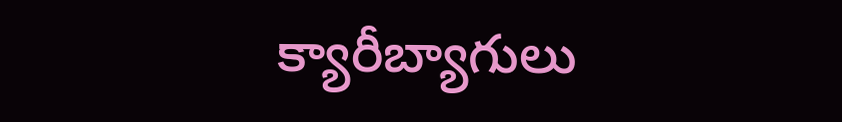క్యారీబ్యాగులు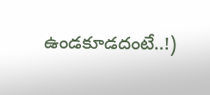ఉండకూడదంటే..!)